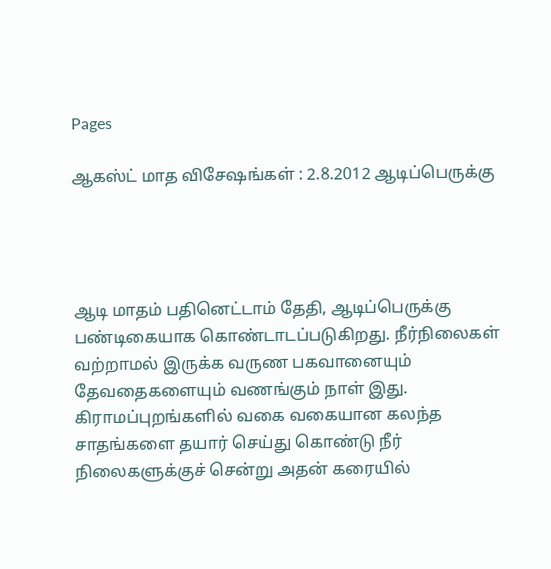Pages

ஆகஸ்ட் மாத விசேஷங்கள் : 2.8.2012 ஆடிப்பெருக்கு




ஆடி மாதம் பதினெட்டாம் தேதி, ஆடிப்பெருக்கு பண்டிகையாக கொண்டாடப்படுகிறது. நீர்நிலைகள் வற்றாமல் இருக்க வருண பகவானையும் தேவதைகளையும் வணங்கும் நாள் இது. கிராமப்புறங்களில் வகை வகையான கலந்த சாதங்களை தயார் செய்து கொண்டு நீர் நிலைகளுக்குச் சென்று அதன் கரையில்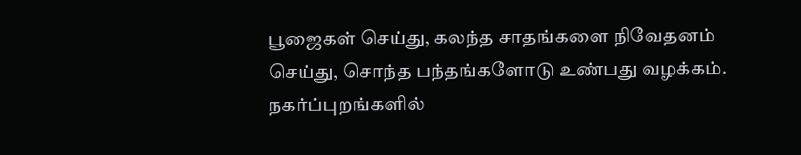பூஜைகள் செய்து, கலந்த சாதங்களை நிவேதனம் செய்து, சொந்த பந்தங்களோடு உண்பது வழக்கம். நகர்ப்புறங்களில்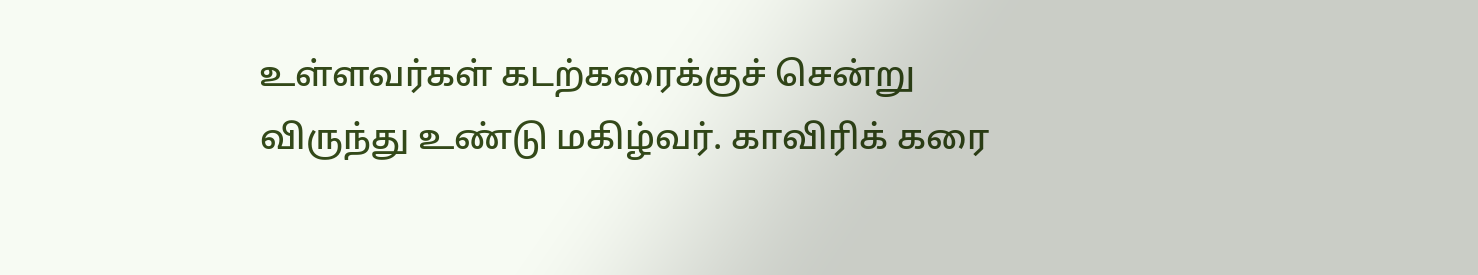உள்ளவர்கள் கடற்கரைக்குச் சென்று விருந்து உண்டு மகிழ்வர். காவிரிக் கரை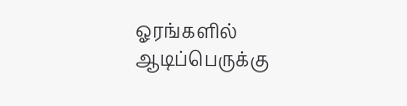ஓரங்களில் ஆடிப்பெருக்கு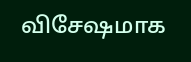விசேஷமாக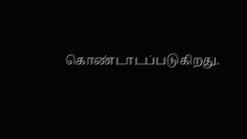கொண்டாடப்படுகிறது.